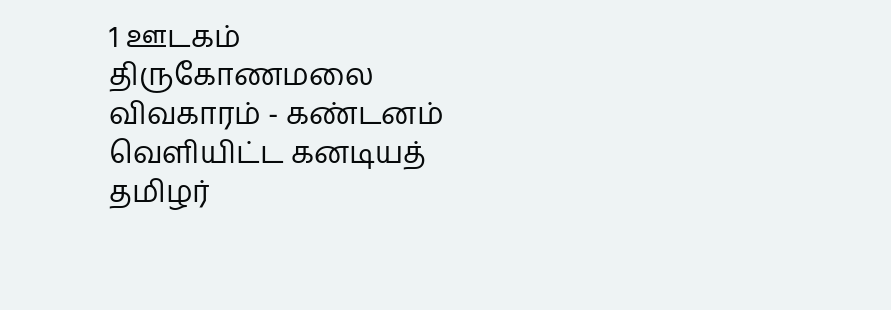1 ஊடகம்
திருகோணமலை விவகாரம் - கண்டனம் வெளியிட்ட கனடியத் தமிழர்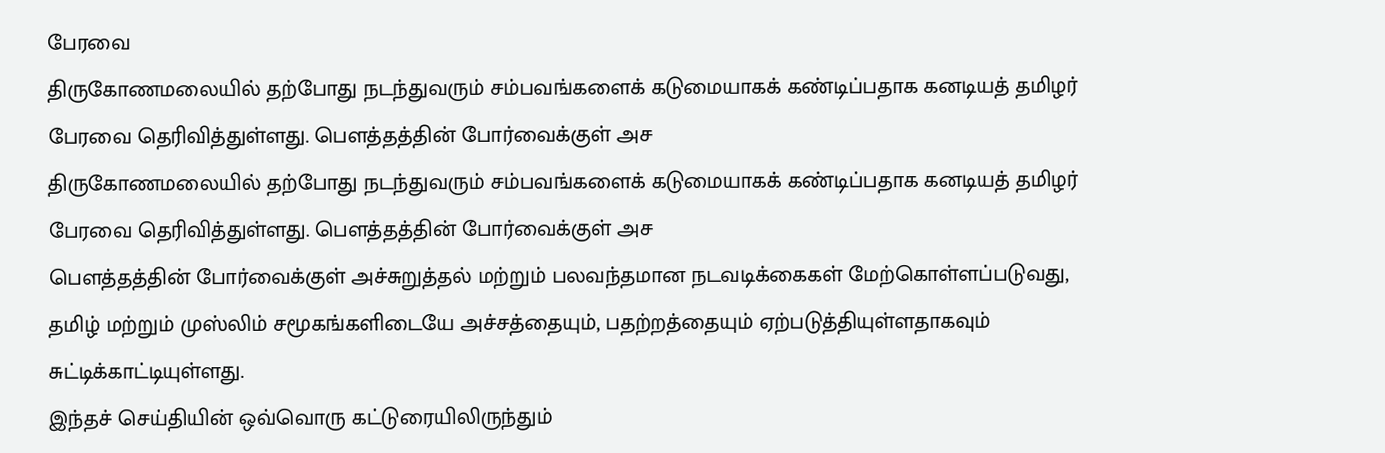பேரவை
திருகோணமலையில் தற்போது நடந்துவரும் சம்பவங்களைக் கடுமையாகக் கண்டிப்பதாக கனடியத் தமிழர் பேரவை தெரிவித்துள்ளது. பௌத்தத்தின் போர்வைக்குள் அச
திருகோணமலையில் தற்போது நடந்துவரும் சம்பவங்களைக் கடுமையாகக் கண்டிப்பதாக கனடியத் தமிழர் பேரவை தெரிவித்துள்ளது. பௌத்தத்தின் போர்வைக்குள் அச
பௌத்தத்தின் போர்வைக்குள் அச்சுறுத்தல் மற்றும் பலவந்தமான நடவடிக்கைகள் மேற்கொள்ளப்படுவது, தமிழ் மற்றும் முஸ்லிம் சமூகங்களிடையே அச்சத்தையும், பதற்றத்தையும் ஏற்படுத்தியுள்ளதாகவும் சுட்டிக்காட்டியுள்ளது.
இந்தச் செய்தியின் ஒவ்வொரு கட்டுரையிலிருந்தும்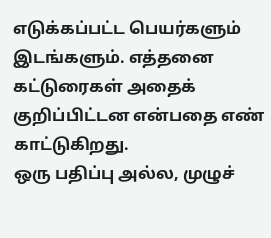எடுக்கப்பட்ட பெயர்களும் இடங்களும். எத்தனை கட்டுரைகள் அதைக் குறிப்பிட்டன என்பதை எண் காட்டுகிறது.
ஒரு பதிப்பு அல்ல, முழுச்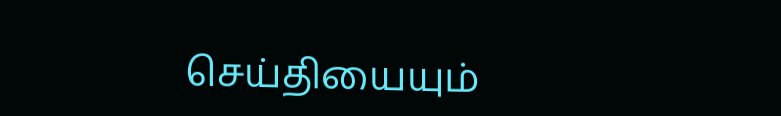செய்தியையும்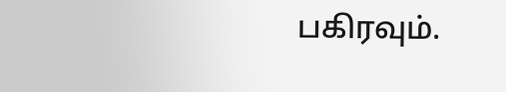பகிரவும்.